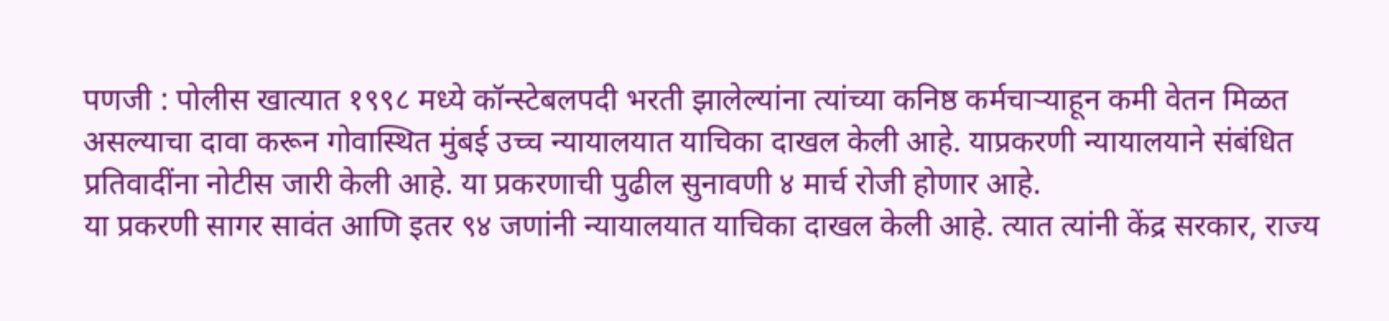पणजी : पोलीस खात्यात १९९८ मध्ये कॉन्स्टेबलपदी भरती झालेल्यांना त्यांच्या कनिष्ठ कर्मचाऱ्याहून कमी वेतन मिळत असल्याचा दावा करून गोवास्थित मुंबई उच्च न्यायालयात याचिका दाखल केली आहे. याप्रकरणी न्यायालयाने संबंधित प्रतिवादींना नोटीस जारी केली आहे. या प्रकरणाची पुढील सुनावणी ४ मार्च रोजी होणार आहे.
या प्रकरणी सागर सावंत आणि इतर ९४ जणांनी न्यायालयात याचिका दाखल केली आहे. त्यात त्यांनी केंद्र सरकार, राज्य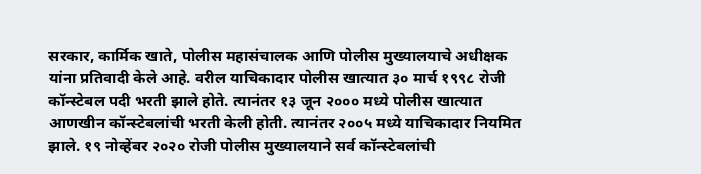सरकार, कार्मिक खाते, पोलीस महासंचालक आणि पोलीस मुख्यालयाचे अधीक्षक यांना प्रतिवादी केले आहे. वरील याचिकादार पोलीस खात्यात ३० मार्च १९९८ रोजी कॉन्स्टेबल पदी भरती झाले होते. त्यानंतर १३ जून २००० मध्ये पोलीस खात्यात आणखीन कॉन्स्टेबलांची भरती केली होती. त्यानंतर २००५ मध्ये याचिकादार नियमित झाले. १९ नोव्हेंबर २०२० रोजी पोलीस मुख्यालयाने सर्व कॉन्स्टेबलांची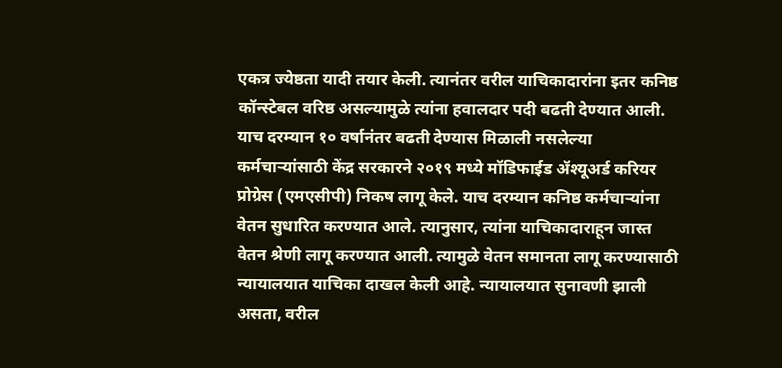एकत्र ज्येष्ठता यादी तयार केली. त्यानंतर वरील याचिकादारांना इतर कनिष्ठ कॉन्स्टेबल वरिष्ठ असल्यामुळे त्यांना हवालदार पदी बढती देण्यात आली. याच दरम्यान १० वर्षानंतर बढती देण्यास मिळाली नसलेल्या कर्मचाऱ्यांसाठी केंद्र सरकारने २०१९ मध्ये मॉडिफाईड ॲश्यूअर्ड करियर प्रोग्रेस (एमएसीपी) निकष लागू केले. याच दरम्यान कनिष्ठ कर्मचाऱ्यांना वेतन सुधारित करण्यात आले. त्यानुसार, त्यांना याचिकादाराहून जास्त वेतन श्रेणी लागू करण्यात आली. त्यामुळे वेतन समानता लागू करण्यासाठी न्यायालयात याचिका दाखल केली आहे. न्यायालयात सुनावणी झाली असता, वरील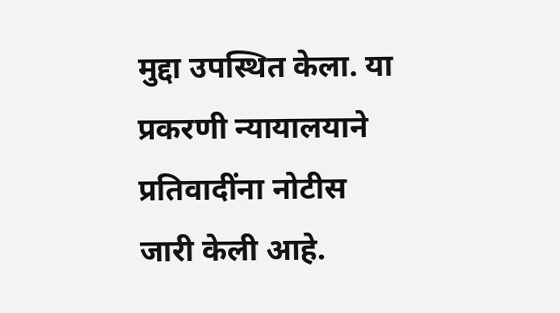मुद्दा उपस्थित केला. या प्रकरणी न्यायालयाने प्रतिवादींना नोटीस जारी केली आहे.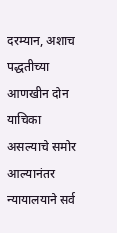दरम्यान, अशाच पद्धतीच्या आणखीन दोन याचिका असल्याचे समोर आल्यानंतर न्यायालयाने सर्व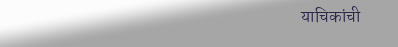याचिकांची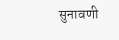सुनावणी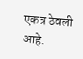एकत्र ठेवली आहे.